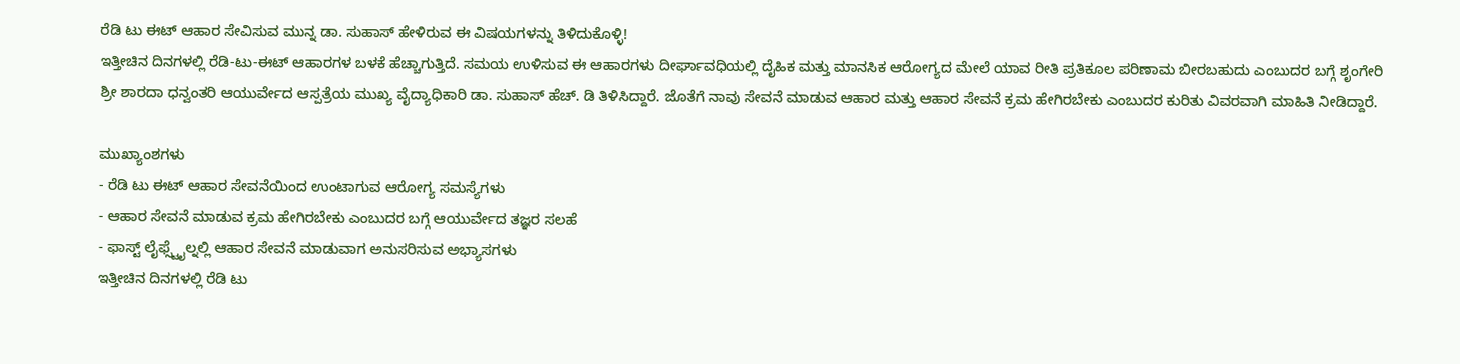ರೆಡಿ ಟು ಈಟ್ ಆಹಾರ ಸೇವಿಸುವ ಮುನ್ನ ಡಾ. ಸುಹಾಸ್ ಹೇಳಿರುವ ಈ ವಿಷಯಗಳನ್ನು ತಿಳಿದುಕೊಳ್ಳಿ!
ಇತ್ತೀಚಿನ ದಿನಗಳಲ್ಲಿ ರೆಡಿ-ಟು-ಈಟ್ ಆಹಾರಗಳ ಬಳಕೆ ಹೆಚ್ಚಾಗುತ್ತಿದೆ. ಸಮಯ ಉಳಿಸುವ ಈ ಆಹಾರಗಳು ದೀರ್ಘಾವಧಿಯಲ್ಲಿ ದೈಹಿಕ ಮತ್ತು ಮಾನಸಿಕ ಆರೋಗ್ಯದ ಮೇಲೆ ಯಾವ ರೀತಿ ಪ್ರತಿಕೂಲ ಪರಿಣಾಮ ಬೀರಬಹುದು ಎಂಬುದರ ಬಗ್ಗೆ ಶೃಂಗೇರಿ ಶ್ರೀ ಶಾರದಾ ಧನ್ವಂತರಿ ಆಯುರ್ವೇದ ಆಸ್ಪತ್ರೆಯ ಮುಖ್ಯ ವೈದ್ಯಾಧಿಕಾರಿ ಡಾ. ಸುಹಾಸ್ ಹೆಚ್. ಡಿ ತಿಳಿಸಿದ್ದಾರೆ. ಜೊತೆಗೆ ನಾವು ಸೇವನೆ ಮಾಡುವ ಆಹಾರ ಮತ್ತು ಆಹಾರ ಸೇವನೆ ಕ್ರಮ ಹೇಗಿರಬೇಕು ಎಂಬುದರ ಕುರಿತು ವಿವರವಾಗಿ ಮಾಹಿತಿ ನೀಡಿದ್ದಾರೆ.

ಮುಖ್ಯಾಂಶಗಳು
- ರೆಡಿ ಟು ಈಟ್ ಆಹಾರ ಸೇವನೆಯಿಂದ ಉಂಟಾಗುವ ಆರೋಗ್ಯ ಸಮಸ್ಯೆಗಳು
- ಆಹಾರ ಸೇವನೆ ಮಾಡುವ ಕ್ರಮ ಹೇಗಿರಬೇಕು ಎಂಬುದರ ಬಗ್ಗೆ ಆಯುರ್ವೇದ ತಜ್ಞರ ಸಲಹೆ
- ಫಾಸ್ಟ್ ಲೈಫ್ಸ್ಟೈಲ್ನಲ್ಲಿ ಆಹಾರ ಸೇವನೆ ಮಾಡುವಾಗ ಅನುಸರಿಸುವ ಅಭ್ಯಾಸಗಳು
ಇತ್ತೀಚಿನ ದಿನಗಳಲ್ಲಿ ರೆಡಿ ಟು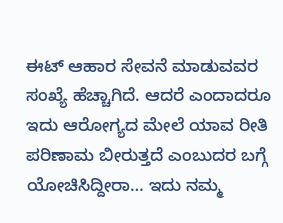ಈಟ್ ಆಹಾರ ಸೇವನೆ ಮಾಡುವವರ ಸಂಖ್ಯೆ ಹೆಚ್ಚಾಗಿದೆ. ಆದರೆ ಎಂದಾದರೂ ಇದು ಆರೋಗ್ಯದ ಮೇಲೆ ಯಾವ ರೀತಿ ಪರಿಣಾಮ ಬೀರುತ್ತದೆ ಎಂಬುದರ ಬಗ್ಗೆ ಯೋಚಿಸಿದ್ದೀರಾ… ಇದು ನಮ್ಮ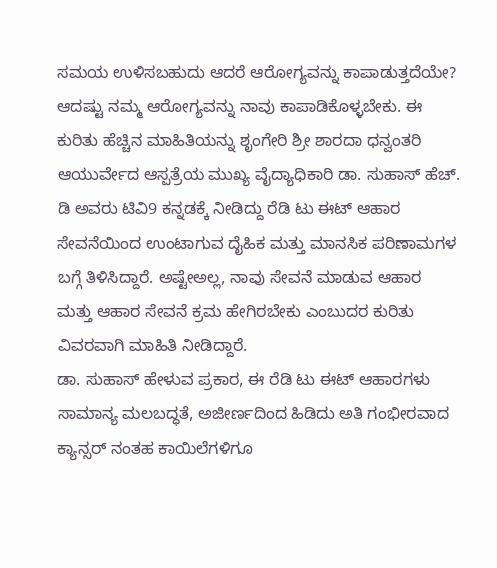ಸಮಯ ಉಳಿಸಬಹುದು ಆದರೆ ಆರೋಗ್ಯವನ್ನು ಕಾಪಾಡುತ್ತದೆಯೇ? ಆದಷ್ಟು ನಮ್ಮ ಆರೋಗ್ಯವನ್ನು ನಾವು ಕಾಪಾಡಿಕೊಳ್ಳಬೇಕು. ಈ ಕುರಿತು ಹೆಚ್ಚಿನ ಮಾಹಿತಿಯನ್ನು ಶೃಂಗೇರಿ ಶ್ರೀ ಶಾರದಾ ಧನ್ವಂತರಿ ಆಯುರ್ವೇದ ಆಸ್ಪತ್ರೆಯ ಮುಖ್ಯ ವೈದ್ಯಾಧಿಕಾರಿ ಡಾ. ಸುಹಾಸ್ ಹೆಚ್. ಡಿ ಅವರು ಟಿವಿ9 ಕನ್ನಡಕ್ಕೆ ನೀಡಿದ್ದು ರೆಡಿ ಟು ಈಟ್ ಆಹಾರ ಸೇವನೆಯಿಂದ ಉಂಟಾಗುವ ದೈಹಿಕ ಮತ್ತು ಮಾನಸಿಕ ಪರಿಣಾಮಗಳ ಬಗ್ಗೆ ತಿಳಿಸಿದ್ದಾರೆ. ಅಷ್ಟೇಅಲ್ಲ, ನಾವು ಸೇವನೆ ಮಾಡುವ ಆಹಾರ ಮತ್ತು ಆಹಾರ ಸೇವನೆ ಕ್ರಮ ಹೇಗಿರಬೇಕು ಎಂಬುದರ ಕುರಿತು ವಿವರವಾಗಿ ಮಾಹಿತಿ ನೀಡಿದ್ದಾರೆ.
ಡಾ. ಸುಹಾಸ್ ಹೇಳುವ ಪ್ರಕಾರ, ಈ ರೆಡಿ ಟು ಈಟ್ ಆಹಾರಗಳು ಸಾಮಾನ್ಯ ಮಲಬದ್ಧತೆ, ಅಜೀರ್ಣದಿಂದ ಹಿಡಿದು ಅತಿ ಗಂಭೀರವಾದ ಕ್ಯಾನ್ಸರ್ ನಂತಹ ಕಾಯಿಲೆಗಳಿಗೂ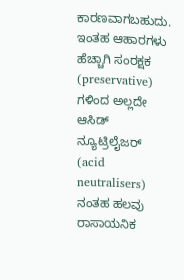ಕಾರಣವಾಗಬಹುದು. ಇಂತಹ ಆಹಾರಗಳು ಹೆಚ್ಚಾಗಿ ಸಂರಕ್ಷಕ (preservative) ಗಳಿಂದ ಅಲ್ಲದೇ ಆಸಿಡ್ ನ್ಯೂಟ್ರಿಲೈಜರ್ (acid neutralisers) ನಂತಹ ಹಲವು ರಾಸಾಯನಿಕ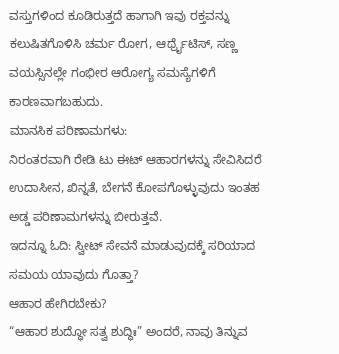ವಸ್ತುಗಳಿಂದ ಕೂಡಿರುತ್ತದೆ ಹಾಗಾಗಿ ಇವು ರಕ್ತವನ್ನು ಕಲುಷಿತಗೊಳಿಸಿ ಚರ್ಮ ರೋಗ, ಆರ್ಥ್ರೈಟಿಸ್, ಸಣ್ಣ ವಯಸ್ಸಿನಲ್ಲೇ ಗಂಭೀರ ಆರೋಗ್ಯ ಸಮಸ್ಯೆಗಳಿಗೆ ಕಾರಣವಾಗಬಹುದು.
ಮಾನಸಿಕ ಪರಿಣಾಮಗಳು:
ನಿರಂತರವಾಗಿ ರೇಡಿ ಟು ಈಟ್ ಆಹಾರಗಳನ್ನು ಸೇವಿಸಿದರೆ ಉದಾಸೀನ, ಖಿನ್ನತೆ, ಬೇಗನೆ ಕೋಪಗೊಳ್ಳುವುದು ಇಂತಹ ಅಡ್ಡ ಪರಿಣಾಮಗಳನ್ನು ಬೀರುತ್ತವೆ.
ಇದನ್ನೂ ಓದಿ: ಸ್ವೀಟ್ ಸೇವನೆ ಮಾಡುವುದಕ್ಕೆ ಸರಿಯಾದ ಸಮಯ ಯಾವುದು ಗೊತ್ತಾ?
ಆಹಾರ ಹೇಗಿರಬೇಕು?
“ಆಹಾರ ಶುದ್ಧೋ ಸತ್ವ ಶುದ್ಧಿಃ” ಅಂದರೆ, ನಾವು ತಿನ್ನುವ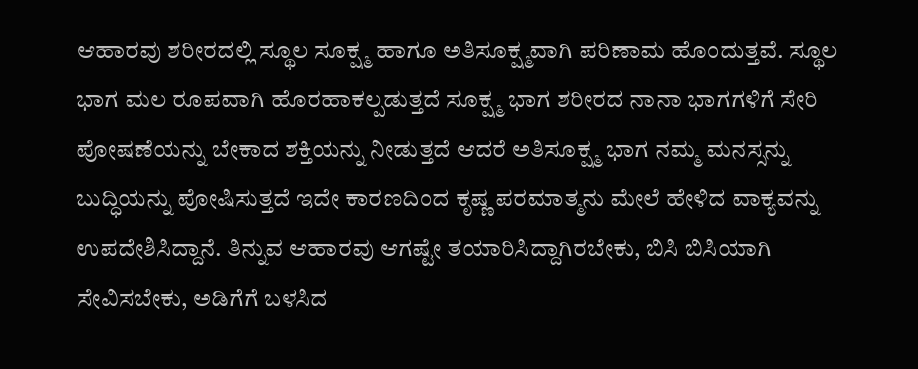ಆಹಾರವು ಶರೀರದಲ್ಲಿ ಸ್ಥೂಲ ಸೂಕ್ಷ್ಮ ಹಾಗೂ ಅತಿಸೂಕ್ಷ್ಮವಾಗಿ ಪರಿಣಾಮ ಹೊಂದುತ್ತವೆ. ಸ್ಥೂಲ ಭಾಗ ಮಲ ರೂಪವಾಗಿ ಹೊರಹಾಕಲ್ಪಡುತ್ತದೆ ಸೂಕ್ಷ್ಮ ಭಾಗ ಶರೀರದ ನಾನಾ ಭಾಗಗಳಿಗೆ ಸೇರಿ ಪೋಷಣೆಯನ್ನು ಬೇಕಾದ ಶಕ್ತಿಯನ್ನು ನೀಡುತ್ತದೆ ಆದರೆ ಅತಿಸೂಕ್ಷ್ಮ ಭಾಗ ನಮ್ಮ ಮನಸ್ಸನ್ನು ಬುದ್ಧಿಯನ್ನು ಪೋಷಿಸುತ್ತದೆ ಇದೇ ಕಾರಣದಿಂದ ಕೃಷ್ಣ ಪರಮಾತ್ಮನು ಮೇಲೆ ಹೇಳಿದ ವಾಕ್ಯವನ್ನು ಉಪದೇಶಿಸಿದ್ದಾನೆ. ತಿನ್ನುವ ಆಹಾರವು ಆಗಷ್ಟೇ ತಯಾರಿಸಿದ್ದಾಗಿರಬೇಕು, ಬಿಸಿ ಬಿಸಿಯಾಗಿ ಸೇವಿಸಬೇಕು, ಅಡಿಗೆಗೆ ಬಳಸಿದ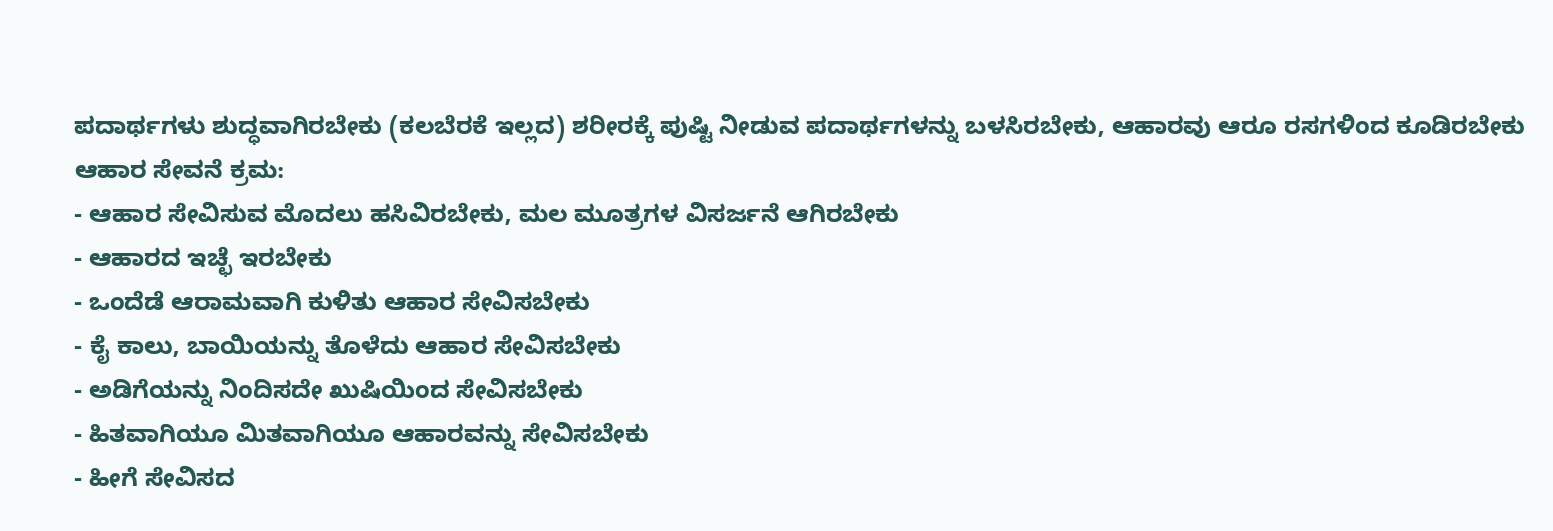ಪದಾರ್ಥಗಳು ಶುದ್ಧವಾಗಿರಬೇಕು (ಕಲಬೆರಕೆ ಇಲ್ಲದ) ಶರೀರಕ್ಕೆ ಪುಷ್ಟಿ ನೀಡುವ ಪದಾರ್ಥಗಳನ್ನು ಬಳಸಿರಬೇಕು, ಆಹಾರವು ಆರೂ ರಸಗಳಿಂದ ಕೂಡಿರಬೇಕು
ಆಹಾರ ಸೇವನೆ ಕ್ರಮ:
- ಆಹಾರ ಸೇವಿಸುವ ಮೊದಲು ಹಸಿವಿರಬೇಕು, ಮಲ ಮೂತ್ರಗಳ ವಿಸರ್ಜನೆ ಆಗಿರಬೇಕು
- ಆಹಾರದ ಇಚ್ಛೆ ಇರಬೇಕು
- ಒಂದೆಡೆ ಆರಾಮವಾಗಿ ಕುಳಿತು ಆಹಾರ ಸೇವಿಸಬೇಕು
- ಕೈ ಕಾಲು, ಬಾಯಿಯನ್ನು ತೊಳೆದು ಆಹಾರ ಸೇವಿಸಬೇಕು
- ಅಡಿಗೆಯನ್ನು ನಿಂದಿಸದೇ ಖುಷಿಯಿಂದ ಸೇವಿಸಬೇಕು
- ಹಿತವಾಗಿಯೂ ಮಿತವಾಗಿಯೂ ಆಹಾರವನ್ನು ಸೇವಿಸಬೇಕು
- ಹೀಗೆ ಸೇವಿಸದ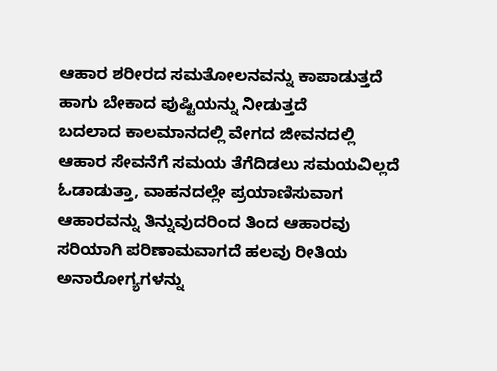ಆಹಾರ ಶರೀರದ ಸಮತೋಲನವನ್ನು ಕಾಪಾಡುತ್ತದೆ ಹಾಗು ಬೇಕಾದ ಪುಷ್ಟಿಯನ್ನು ನೀಡುತ್ತದೆ
ಬದಲಾದ ಕಾಲಮಾನದಲ್ಲಿ ವೇಗದ ಜೀವನದಲ್ಲಿ ಆಹಾರ ಸೇವನೆಗೆ ಸಮಯ ತೆಗೆದಿಡಲು ಸಮಯವಿಲ್ಲದೆ ಓಡಾಡುತ್ತಾ, ವಾಹನದಲ್ಲೇ ಪ್ರಯಾಣಿಸುವಾಗ ಆಹಾರವನ್ನು ತಿನ್ನುವುದರಿಂದ ತಿಂದ ಆಹಾರವು ಸರಿಯಾಗಿ ಪರಿಣಾಮವಾಗದೆ ಹಲವು ರೀತಿಯ ಅನಾರೋಗ್ಯಗಳನ್ನು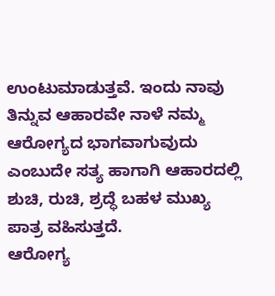ಉಂಟುಮಾಡುತ್ತವೆ. ಇಂದು ನಾವು ತಿನ್ನುವ ಆಹಾರವೇ ನಾಳೆ ನಮ್ಮ ಆರೋಗ್ಯದ ಭಾಗವಾಗುವುದು ಎಂಬುದೇ ಸತ್ಯ ಹಾಗಾಗಿ ಆಹಾರದಲ್ಲಿ ಶುಚಿ, ರುಚಿ, ಶ್ರದ್ಧೆ ಬಹಳ ಮುಖ್ಯ ಪಾತ್ರ ವಹಿಸುತ್ತದೆ.
ಆರೋಗ್ಯ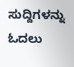ಸುದ್ದಿಗಳನ್ನು ಓದಲು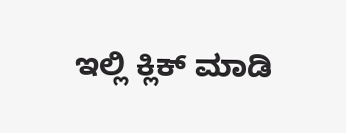ಇಲ್ಲಿ ಕ್ಲಿಕ್ ಮಾಡಿ